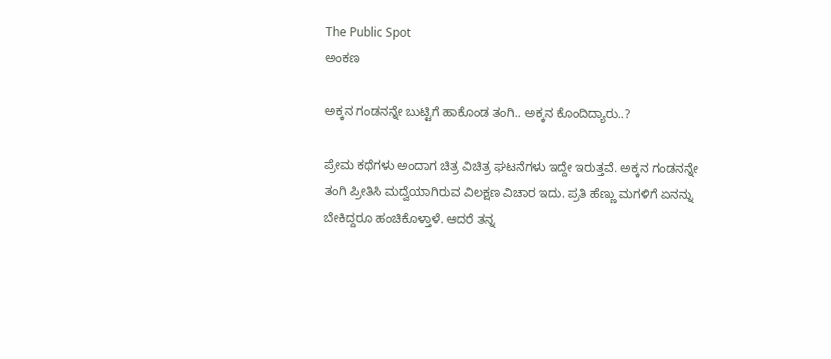The Public Spot
ಅಂಕಣ

ಅಕ್ಕನ ಗಂಡನನ್ನೇ ಬುಟ್ಟಿಗೆ ಹಾಕೊಂಡ ತಂಗಿ.. ಅಕ್ಕನ ಕೊಂದಿದ್ಯಾರು..?

ಪ್ರೇಮ ಕಥೆಗಳು ಅಂದಾಗ ಚಿತ್ರ ವಿಚಿತ್ರ ಘಟನೆಗಳು ಇದ್ದೇ ಇರುತ್ತವೆ. ಅಕ್ಕನ ಗಂಡನನ್ನೇ ತಂಗಿ ಪ್ರೀತಿಸಿ ಮದ್ವೆಯಾಗಿರುವ ವಿಲಕ್ಷಣ ವಿಚಾರ ಇದು. ಪ್ರತಿ ಹೆಣ್ಣು ಮಗಳಿಗೆ ಏನನ್ನು ಬೇಕಿದ್ದರೂ ಹಂಚಿಕೊಳ್ತಾಳೆ. ಆದರೆ ತನ್ನ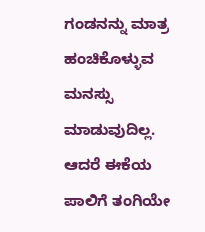ಗಂಡನನ್ನು ಮಾತ್ರ ಹಂಚಿಕೊಳ್ಳುವ ಮನಸ್ಸು ಮಾಡುವುದಿಲ್ಲ. ಆದರೆ ಈಕೆಯ ಪಾಲಿಗೆ ತಂಗಿಯೇ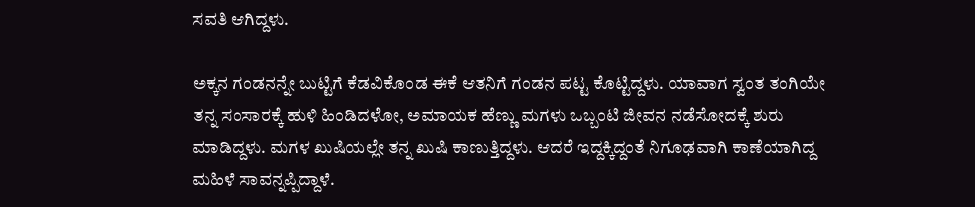ಸವತಿ ಆಗಿದ್ದಳು.

ಅಕ್ಕನ ಗಂಡನನ್ನೇ ಬುಟ್ಟಿಗೆ ಕೆಡವಿಕೊಂಡ ಈಕೆ ಆತನಿಗೆ ಗಂಡನ ಪಟ್ಟ ಕೊಟ್ಟಿದ್ದಳು. ಯಾವಾಗ ಸ್ವಂತ ತಂಗಿಯೇ ತನ್ನ ಸಂಸಾರಕ್ಕೆ ಹುಳಿ ಹಿಂಡಿದಳೋ, ಅಮಾಯಕ ಹೆಣ್ಣು ಮಗಳು ಒಬ್ಬಂಟಿ ಜೀವನ ನಡೆಸೋದಕ್ಕೆ ಶುರು ಮಾಡಿದ್ದಳು. ಮಗಳ ಖುಷಿಯಲ್ಲೇ ತನ್ನ ಖುಷಿ ಕಾಣುತ್ತಿದ್ದಳು. ಆದರೆ ಇದ್ದಕ್ಕಿದ್ದಂತೆ ನಿಗೂಢವಾಗಿ ಕಾಣೆಯಾಗಿದ್ದ ಮಹಿಳೆ ಸಾವನ್ನಪ್ಪಿದ್ದಾಳೆ.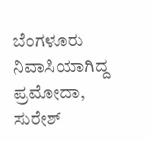ಬೆಂಗಳೂರು ನಿವಾಸಿಯಾಗಿದ್ದ ಪ್ರಮೋದಾ, ಸುರೇಶ್‌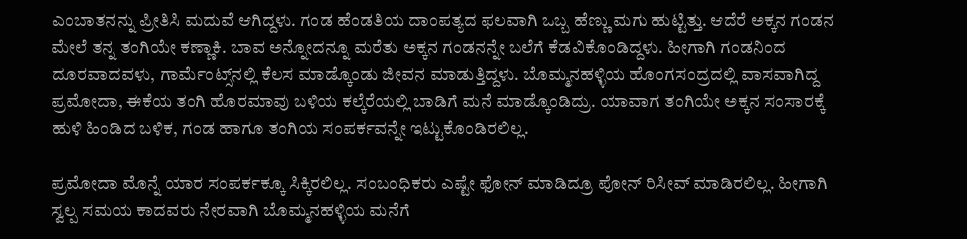ಎಂಬಾತನನ್ನು ಪ್ರೀತಿಸಿ ಮದುವೆ ಆಗಿದ್ದಳು. ಗಂಡ ಹೆಂಡತಿಯ ದಾಂಪತ್ಯದ ಫಲವಾಗಿ ಒಬ್ಬ ಹೆಣ್ಣು ಮಗು ಹುಟ್ಟಿತ್ತು. ಆದೆರೆ ಅಕ್ಕನ ಗಂಡನ ಮೇಲೆ ತನ್ನ ತಂಗಿಯೇ ಕಣ್ಣಾಕಿ. ಬಾವ ಅನ್ನೋದನ್ನೂ ಮರೆತು ಅಕ್ಕನ ಗಂಡನನ್ನೇ ಬಲೆಗೆ ಕೆಡವಿಕೊಂಡಿದ್ದಳು. ಹೀಗಾಗಿ ಗಂಡನಿಂದ ದೂರವಾದವಳು, ಗಾರ್ಮೆಂಟ್ಸ್‌ನಲ್ಲಿ ಕೆಲಸ ಮಾಡ್ಕೊಂಡು ಜೀವನ ಮಾಡುತ್ತಿದ್ದಳು. ಬೊಮ್ಮನಹಳ್ಳಿಯ ಹೊಂಗಸಂದ್ರದಲ್ಲಿ ವಾಸವಾಗಿದ್ದ ಪ್ರಮೋದಾ, ಈಕೆಯ ತಂಗಿ ಹೊರಮಾವು ಬಳಿಯ ಕಲ್ಕೆರೆಯಲ್ಲಿ ಬಾಡಿಗೆ ಮನೆ ಮಾಡ್ಕೊಂಡಿದ್ರು. ಯಾವಾಗ ತಂಗಿಯೇ ಅಕ್ಕನ ಸಂಸಾರಕ್ಕೆ ಹುಳಿ ಹಿಂಡಿದ ಬಳಿಕ, ಗಂಡ ಹಾಗೂ ತಂಗಿಯ ಸಂಪರ್ಕವನ್ನೇ ಇಟ್ಟುಕೊಂಡಿರಲಿಲ್ಲ.

ಪ್ರಮೋದಾ ಮೊನ್ನೆ ಯಾರ ಸಂಪರ್ಕಕ್ಕೂ ಸಿಕ್ಕಿರಲಿಲ್ಲ. ಸಂಬಂಧಿಕರು ಎಷ್ಟೇ ಫೋನ್‌ ಮಾಡಿದ್ರೂ ಪೋನ್ ರಿಸೀವ್‌‌ ಮಾಡಿರಲಿಲ್ಲ. ಹೀಗಾಗಿ ಸ್ವಲ್ಪ ಸಮಯ ಕಾದವರು ನೇರವಾಗಿ ಬೊಮ್ಮನಹಳ್ಳಿಯ ಮನೆಗೆ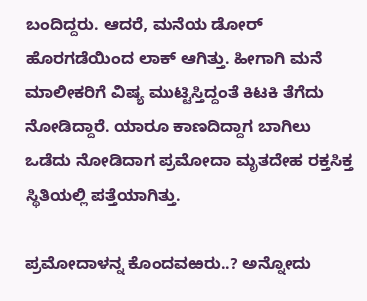ಬಂದಿದ್ದರು. ಆದರೆ, ಮನೆಯ ಡೋರ್ ಹೊರಗಡೆಯಿಂದ ಲಾಕ್ ಆಗಿತ್ತು. ಹೀಗಾಗಿ ಮನೆ ಮಾಲೀಕರಿಗೆ ವಿಷ್ಯ ಮುಟ್ಟಿಸ್ತಿದ್ದಂತೆ ಕಿಟಕಿ ತೆಗೆದು ನೋಡಿದ್ದಾರೆ. ಯಾರೂ ಕಾಣದಿದ್ದಾಗ ಬಾಗಿಲು ಒಡೆದು ನೋಡಿದಾಗ ಪ್ರಮೋದಾ ಮೃತದೇಹ ರಕ್ತಸಿಕ್ತ ಸ್ಥಿತಿಯಲ್ಲಿ ಪತ್ತೆಯಾಗಿತ್ತು.

ಪ್ರಮೋದಾಳನ್ನ ಕೊಂದವಱರು..? ಅನ್ನೋದು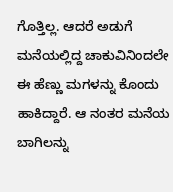ಗೊತ್ತಿಲ್ಲ. ಆದರೆ ಅಡುಗೆ ಮನೆಯಲ್ಲಿದ್ದ ಚಾಕುವಿನಿಂದಲೇ ಈ ಹೆಣ್ಣು ಮಗಳನ್ನು ಕೊಂದು ಹಾಕಿದ್ದಾರೆ. ಆ ನಂತರ ಮನೆಯ ಬಾಗಿಲನ್ನು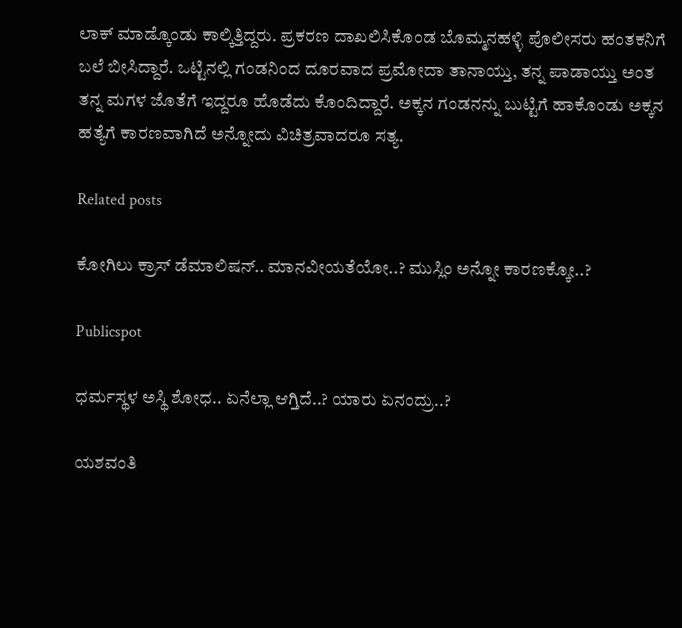ಲಾಕ್‌ ಮಾಡ್ಕೊಂಡು ಕಾಲ್ಕಿತ್ತಿದ್ದರು. ಪ್ರಕರಣ ದಾಖಲಿಸಿಕೊಂಡ ಬೊಮ್ಮನಹಳ್ಳಿ ಪೊಲೀಸರು ಹಂತಕನಿಗೆ ಬಲೆ ಬೀಸಿದ್ದಾರೆ. ಒಟ್ಟಿನಲ್ಲಿ ಗಂಡನಿಂದ ದೂರವಾದ ಪ್ರಮೋದಾ ತಾನಾಯ್ತು, ತನ್ನ ಪಾಡಾಯ್ತು ಅಂತ ತನ್ನ ಮಗಳ ಜೊತೆಗೆ ಇದ್ದರೂ ಹೊಡೆದು ಕೊಂದಿದ್ದಾರೆ. ಅಕ್ಕನ ಗಂಡನನ್ನು ಬುಟ್ಟಿಗೆ ಹಾಕೊಂಡು ಅಕ್ಕನ ಹತ್ಯೆಗೆ ಕಾರಣವಾಗಿದೆ ಅನ್ನೋದು ವಿಚಿತ್ರವಾದರೂ ಸತ್ಯ.

Related posts

ಕೋಗಿಲು ಕ್ರಾಸ್ ಡೆಮಾಲಿಷನ್.. ಮಾನವೀಯತೆಯೋ..? ಮುಸ್ಲಿಂ ಅನ್ನೋ ಕಾರಣಕ್ಕೋ..?

Publicspot

ಧರ್ಮಸ್ಥಳ ಅಸ್ಥಿ ಶೋಧ.. ಏನೆಲ್ಲಾ ಆಗ್ತಿದೆ..? ಯಾರು ಏನಂದ್ರು..?

ಯಶವಂತಿ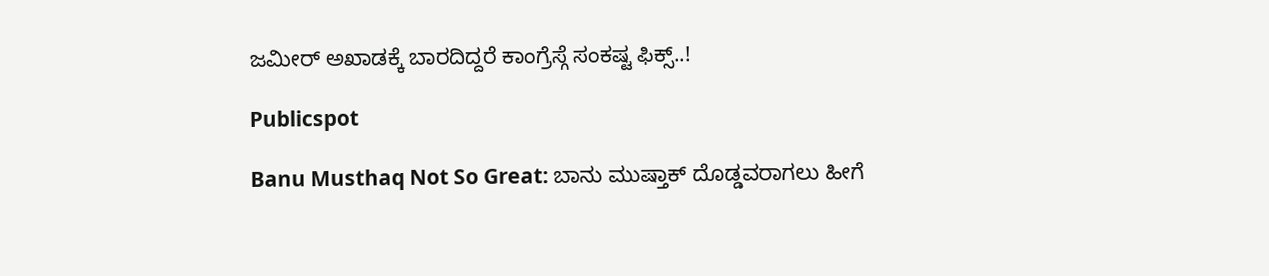ಜಮೀರ್ ಅಖಾಡಕ್ಕೆ ಬಾರದಿದ್ದರೆ ಕಾಂಗ್ರೆಸ್ಗೆ ಸಂಕಷ್ಟ ಫಿಕ್ಸ್..!

Publicspot

Banu Musthaq Not So Great: ಬಾನು ಮುಷ್ತಾಕ್ ದೊಡ್ಡವರಾಗಲು ಹೀಗೆ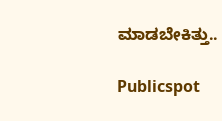ಮಾಡಬೇಕಿತ್ತು..

Publicspot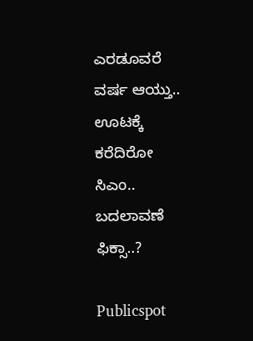ಎರಡೂವರೆ ವರ್ಷ ಆಯ್ತು.. ಊಟಕ್ಕೆ ಕರೆದಿರೋ ಸಿಎಂ.. ಬದಲಾವಣೆ ಫಿಕ್ಸಾ..?

Publicspot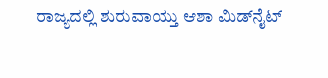ರಾಜ್ಯದಲ್ಲಿ ಶುರುವಾಯ್ತು ಆಶಾ ಮಿಡ್‌ನೈಟ್‌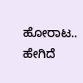ಹೋರಾಟ.. ಹೇಗಿದೆ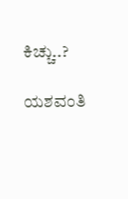ಕಿಚ್ಚು..?

ಯಶವಂತಿ